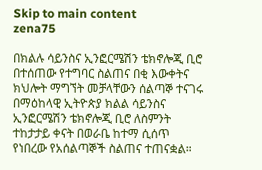Skip to main content
zena75

በክልሉ ሳይንስና ኢንፎርሜሽን ቴክኖሎጂ ቢሮ በተሰጠው የተግባር ስልጠና በቂ እውቀትና ክህሎት ማግኘት መቻላቸውን ሰልጣኞ ተናገሩ በማዕከላዊ ኢትዮጵያ ክልል ሳይንስና ኢንፎርሜሽን ቴክኖሎጂ ቢሮ ለስምንት ተከታታይ ቀናት በወራቤ ከተማ ሲሰጥ የነበረው የአሰልጣኞች ስልጠና ተጠናቋል።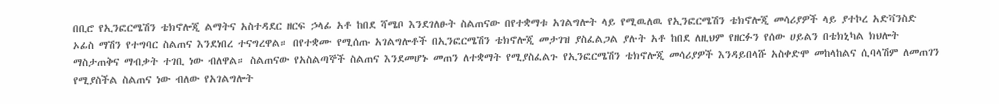በቢሮ የኢንፎርሜሽን ቴክኖሎጂ ልማትና አስተዳደር ዘርፍ ኃላፊ አቶ ከበደ ሻሜቦ እንደገለፁት ስልጠናው በየተቋማቱ አገልግሎት ላይ የሚዉለዉ የኢንፎርሜሽን ቴክኖሎጂ መሳሪያዎች ላይ ያተኮረ አድቫንስድ ኦፊስ ማሽን የተግባር ስልጠና እንደነበረ ተናግረዋል። በየተቋሙ የሚሰጡ አገልግሎቶች በኢንፎርሜሽን ቴክኖሎጂ መታገዝ ያስፈልጋል ያሉት አቶ ከበደ ለዚህም የዘርፉን የሰው ሀይልን በቴክኒካል ክህሎት ማስታጠቅና ማብቃት ተገቢ ነው ብለዋል። ስልጠናው የአስልጣኞች ስልጠና እንደመሆኑ መጠን ለተቋማት የሚያስፈልጉ የኢንፎርሜሽን ቴክኖሎጂ መሳሪያዎች እንዳይበላሹ አስቀድሞ መከላከልና ሲባላሽም ለመጠገን የሚያስችል ስልጠና ነው ብለው የአገልግሎት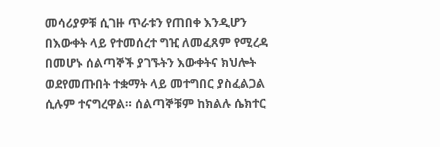መሳሪያዎቹ ሲገዙ ጥራቱን የጠበቀ እንዲሆን በእውቀት ላይ የተመሰረተ ግዢ ለመፈጸም የሚረዳ በመሆኑ ሰልጣኞች ያገኙትን እውቀትና ክህሎት ወደየመጡበት ተቋማት ላይ መተግበር ያስፈልጋል ሲሉም ተናግረዋል። ሰልጣኞቹም ከክልሉ ሴክተር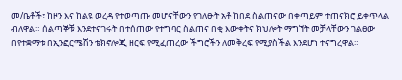መ/ቤቶች፣ ከዞን እና ከልዩ ወረዳ የተወጣጡ መሆናቸውን የገለፁት አቶ ከበደ ስልጠናው በቀጣይም ተጠናክሮ ይቀጥላል ብለዋል። ሰልጣኞቹ እንደተናገሩት በተሰጠው የተግባር ስልጠና በቂ እውቀትና ክህሎት ማግኘት መቻላቸውን ገልፀው በየተቋማቱ በኢንፎርሜሽን ቴክኖሎጂ ዘርፍ የሚፈጠረው ችግሮችን ለመቅረፍ የሚያስችል እንደሆነ ተናግረዋል።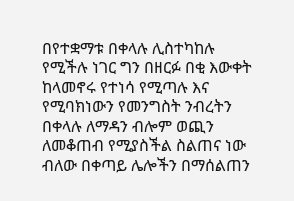በየተቋማቱ በቀላሉ ሊስተካከሉ የሚችሉ ነገር ግን በዘርፉ በቂ እውቀት ከላመኖሩ የተነሳ የሚጣሉ እና የሚባክነውን የመንግስት ንብረትን በቀላሉ ለማዳን ብሎም ወጪን ለመቆጠብ የሚያስችል ስልጠና ነው ብለው በቀጣይ ሌሎችን በማሰልጠን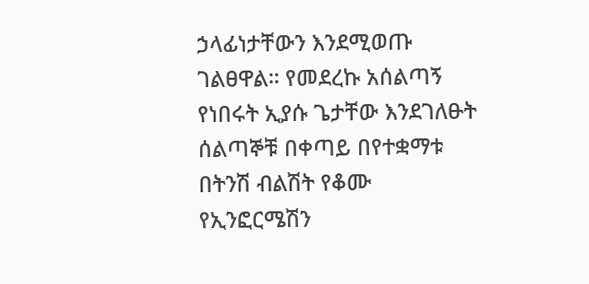ኃላፊነታቸውን እንደሚወጡ ገልፀዋል። የመደረኩ አሰልጣኝ የነበሩት ኢያሱ ጌታቸው እንደገለፁት ሰልጣኞቹ በቀጣይ በየተቋማቱ በትንሽ ብልሽት የቆሙ የኢንፎርሜሽን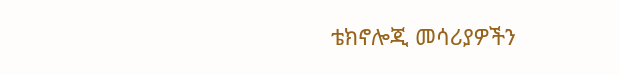ቴክኖሎጂ መሳሪያዎችን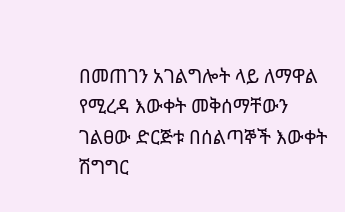በመጠገን አገልግሎት ላይ ለማዋል የሚረዳ እውቀት መቅሰማቸውን ገልፀው ድርጅቱ በሰልጣኞች እውቀት ሽግግር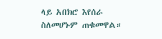ላይ አበክሮ እየሰራ ስለመሆኑም ጠቁመዋል።